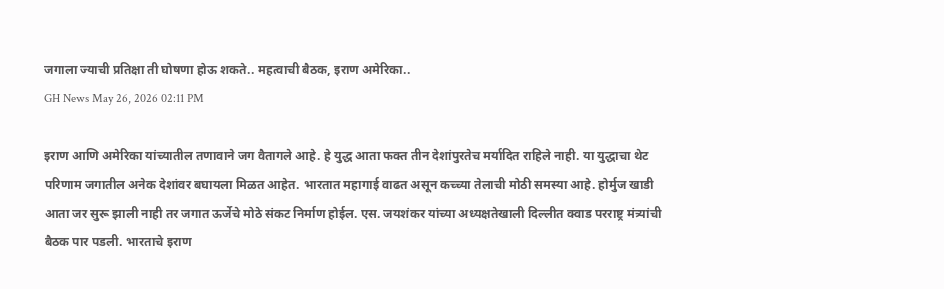जगाला ज्याची प्रतिक्षा ती घोषणा होऊ शकते.. महत्वाची बैठक, इराण अमेरिका..
GH News May 26, 2026 02:11 PM

इराण आणि अमेरिका यांच्यातील तणावाने जग वैतागले आहे. हे युद्ध आता फक्त तीन देशांपुरतेच मर्यादित राहिले नाही. या युद्धाचा थेट परिणाम जगातील अनेक देशांवर बघायला मिळत आहेत. भारतात महागाई वाढत असून कच्च्या तेलाची मोठी समस्या आहे. होर्मुज खाडी आता जर सुरू झाली नाही तर जगात ऊर्जेचे मोठे संकट निर्माण होईल. एस. जयशंकर यांच्या अध्यक्षतेखाली दिल्लीत क्वाड परराष्ट्र मंत्र्यांची बैठक पार पडली. भारताचे इराण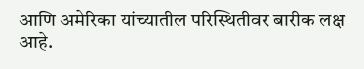आणि अमेरिका यांच्यातील परिस्थितीवर बारीक लक्ष आहे.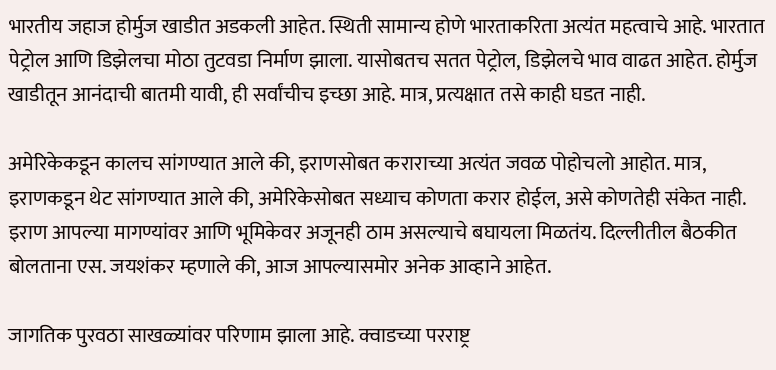भारतीय जहाज होर्मुज खाडीत अडकली आहेत. स्थिती सामान्य होणे भारताकरिता अत्यंत महत्वाचे आहे. भारतात पेट्रोल आणि डिझेलचा मोठा तुटवडा निर्माण झाला. यासोबतच सतत पेट्रोल, डिझेलचे भाव वाढत आहेत. होर्मुज खाडीतून आनंदाची बातमी यावी, ही सर्वांचीच इच्छा आहे. मात्र, प्रत्यक्षात तसे काही घडत नाही.

अमेरिकेकडून कालच सांगण्यात आले की, इराणसोबत कराराच्या अत्यंत जवळ पोहोचलो आहोत. मात्र, इराणकडून थेट सांगण्यात आले की, अमेरिकेसोबत सध्याच कोणता करार होईल, असे कोणतेही संकेत नाही. इराण आपल्या मागण्यांवर आणि भूमिकेवर अजूनही ठाम असल्याचे बघायला मिळतंय. दिल्लीतील बैठकीत बोलताना एस. जयशंकर म्हणाले की, आज आपल्यासमोर अनेक आव्हाने आहेत.

जागतिक पुरवठा साखळ्यांवर परिणाम झाला आहे. क्वाडच्या परराष्ट्र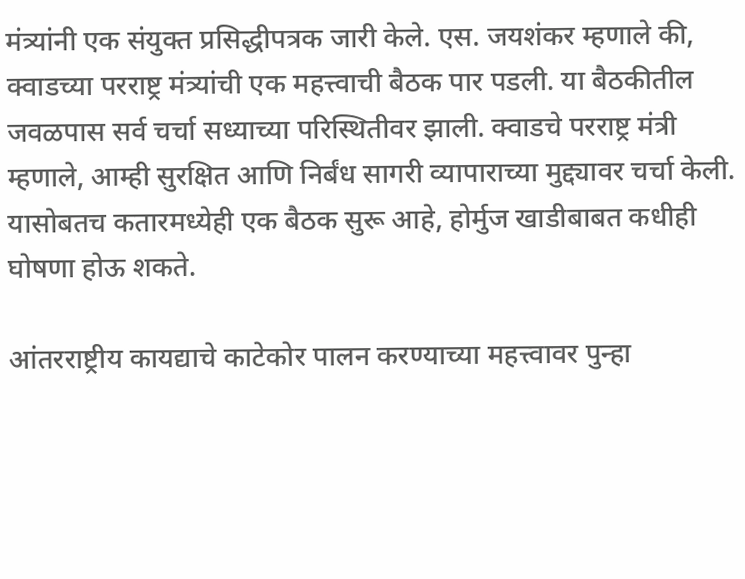मंत्र्यांनी एक संयुक्त प्रसिद्धीपत्रक जारी केले. एस. जयशंकर म्हणाले की, क्वाडच्या परराष्ट्र मंत्र्यांची एक महत्त्वाची बैठक पार पडली. या बैठकीतील जवळपास सर्व चर्चा सध्याच्या परिस्थितीवर झाली. क्वाडचे परराष्ट्र मंत्री म्हणाले, आम्ही सुरक्षित आणि निर्बंध सागरी व्यापाराच्या मुद्द्यावर चर्चा केली. यासोबतच कतारमध्येही एक बैठक सुरू आहे, होर्मुज खाडीबाबत कधीही घोषणा होऊ शकते.

आंतरराष्ट्रीय कायद्याचे काटेकोर पालन करण्याच्या महत्त्वावर पुन्हा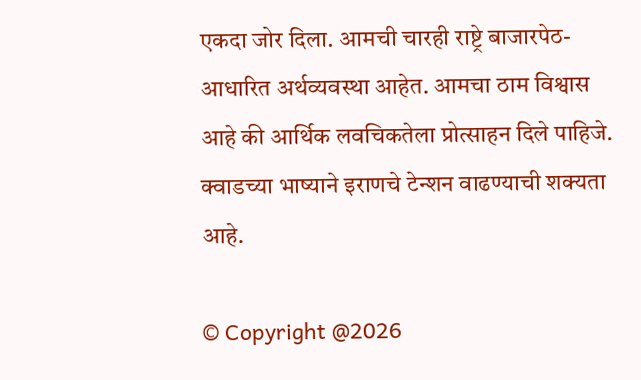एकदा जोर दिला. आमची चारही राष्ट्रे बाजारपेठ-आधारित अर्थव्यवस्था आहेत. आमचा ठाम विश्वास आहे की आर्थिक लवचिकतेला प्रोत्साहन दिले पाहिजे.  क्वाडच्या भाष्याने इराणचे टेन्शन वाढण्याची शक्यता आहे.

© Copyright @2026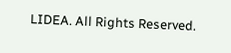LIDEA. All Rights Reserved.